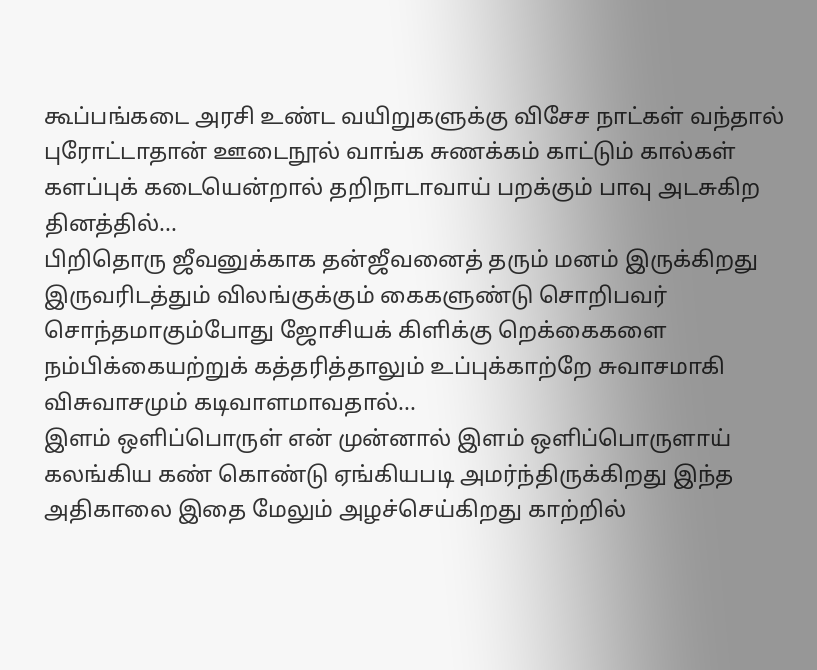கூப்பங்கடை அரசி உண்ட வயிறுகளுக்கு விசேச நாட்கள் வந்தால் புரோட்டாதான் ஊடைநூல் வாங்க சுணக்கம் காட்டும் கால்கள் களப்புக் கடையென்றால் தறிநாடாவாய் பறக்கும் பாவு அடசுகிற தினத்தில்...
பிறிதொரு ஜீவனுக்காக தன்ஜீவனைத் தரும் மனம் இருக்கிறது இருவரிடத்தும் விலங்குக்கும் கைகளுண்டு சொறிபவர் சொந்தமாகும்போது ஜோசியக் கிளிக்கு றெக்கைகளை நம்பிக்கையற்றுக் கத்தரித்தாலும் உப்புக்காற்றே சுவாசமாகி விசுவாசமும் கடிவாளமாவதால்...
இளம் ஒளிப்பொருள் என் முன்னால் இளம் ஒளிப்பொருளாய் கலங்கிய கண் கொண்டு ஏங்கியபடி அமர்ந்திருக்கிறது இந்த அதிகாலை இதை மேலும் அழச்செய்கிறது காற்றில்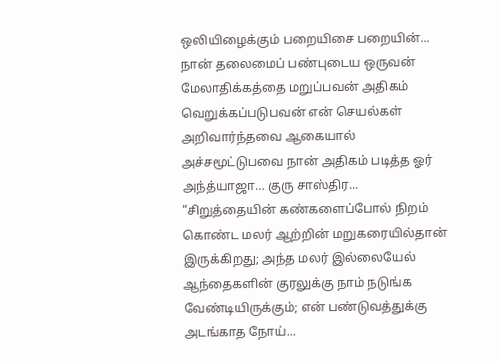ஒலியிழைக்கும் பறையிசை பறையின்...
நான் தலைமைப் பண்புடைய ஒருவன் மேலாதிக்கத்தை மறுப்பவன் அதிகம் வெறுக்கப்படுபவன் என் செயல்கள் அறிவார்ந்தவை ஆகையால் அச்சமூட்டுபவை நான் அதிகம் படித்த ஓர் அந்த்யாஜா… குரு சாஸ்திர...
“சிறுத்தையின் கண்களைப்போல் நிறம் கொண்ட மலர் ஆற்றின் மறுகரையில்தான் இருக்கிறது; அந்த மலர் இல்லையேல் ஆந்தைகளின் குரலுக்கு நாம் நடுங்க வேண்டியிருக்கும்; என் பண்டுவத்துக்கு அடங்காத நோய்...